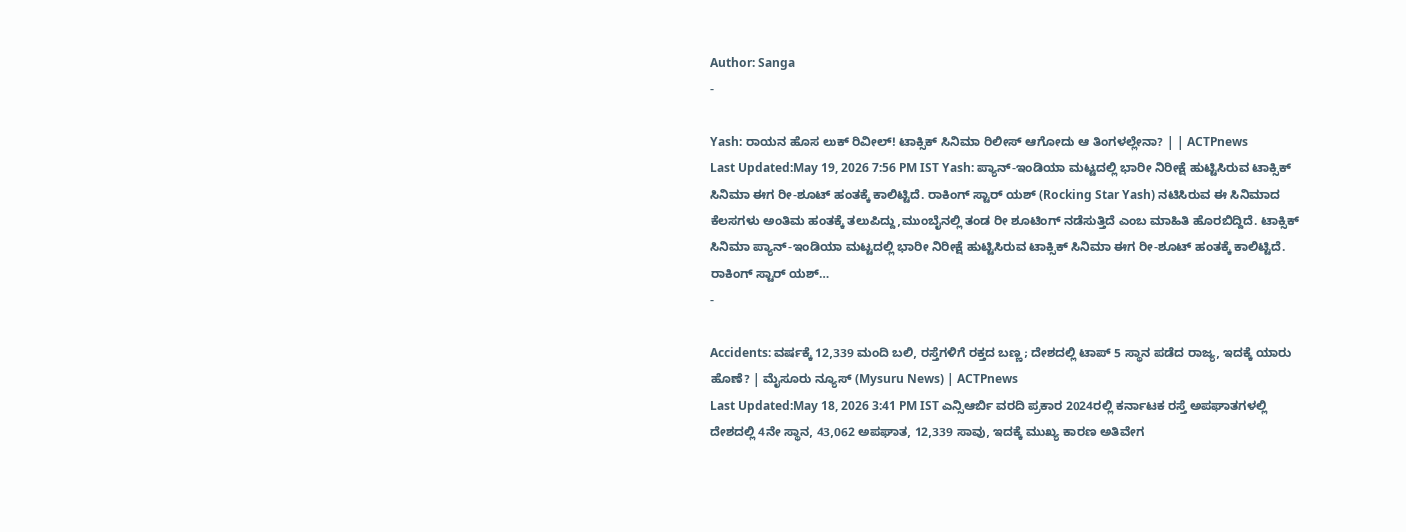Author: Sanga
-

Yash: ರಾಯನ ಹೊಸ ಲುಕ್ ರಿವೀಲ್! ಟಾಕ್ಸಿಕ್ ಸಿನಿಮಾ ರಿಲೀಸ್ ಆಗೋದು ಆ ತಿಂಗಳಲ್ಲೇನಾ? | | ACTPnews
Last Updated:May 19, 2026 7:56 PM IST Yash: ಪ್ಯಾನ್-ಇಂಡಿಯಾ ಮಟ್ಟದಲ್ಲಿ ಭಾರೀ ನಿರೀಕ್ಷೆ ಹುಟ್ಟಿಸಿರುವ ಟಾಕ್ಸಿಕ್ ಸಿನಿಮಾ ಈಗ ರೀ-ಶೂಟ್ ಹಂತಕ್ಕೆ ಕಾಲಿಟ್ಟಿದೆ. ರಾಕಿಂಗ್ ಸ್ಟಾರ್ ಯಶ್ (Rocking Star Yash) ನಟಿಸಿರುವ ಈ ಸಿನಿಮಾದ ಕೆಲಸಗಳು ಅಂತಿಮ ಹಂತಕ್ಕೆ ತಲುಪಿದ್ದು,ಮುಂಬೈನಲ್ಲಿ ತಂಡ ರೀ ಶೂಟಿಂಗ್ ನಡೆಸುತ್ತಿದೆ ಎಂಬ ಮಾಹಿತಿ ಹೊರಬಿದ್ದಿದೆ. ಟಾಕ್ಸಿಕ್ ಸಿನಿಮಾ ಪ್ಯಾನ್-ಇಂಡಿಯಾ ಮಟ್ಟದಲ್ಲಿ ಭಾರೀ ನಿರೀಕ್ಷೆ ಹುಟ್ಟಿಸಿರುವ ಟಾಕ್ಸಿಕ್ ಸಿನಿಮಾ ಈಗ ರೀ-ಶೂಟ್ ಹಂತಕ್ಕೆ ಕಾಲಿಟ್ಟಿದೆ. ರಾಕಿಂಗ್ ಸ್ಟಾರ್ ಯಶ್…
-

Accidents: ವರ್ಷಕ್ಕೆ 12,339 ಮಂದಿ ಬಲಿ, ರಸ್ತೆಗಳಿಗೆ ರಕ್ತದ ಬಣ್ಣ; ದೇಶದಲ್ಲಿ ಟಾಪ್ 5 ಸ್ಥಾನ ಪಡೆದ ರಾಜ್ಯ, ಇದಕ್ಕೆ ಯಾರು ಹೊಣೆ? | ಮೈಸೂರು ನ್ಯೂಸ್ (Mysuru News) | ACTPnews
Last Updated:May 18, 2026 3:41 PM IST ಎನ್ಸಿಆರ್ಬಿ ವರದಿ ಪ್ರಕಾರ 2024ರಲ್ಲಿ ಕರ್ನಾಟಕ ರಸ್ತೆ ಅಪಘಾತಗಳಲ್ಲಿ ದೇಶದಲ್ಲಿ 4ನೇ ಸ್ಥಾನ, 43,062 ಅಪಘಾತ, 12,339 ಸಾವು, ಇದಕ್ಕೆ ಮುಖ್ಯ ಕಾರಣ ಅತಿವೇಗ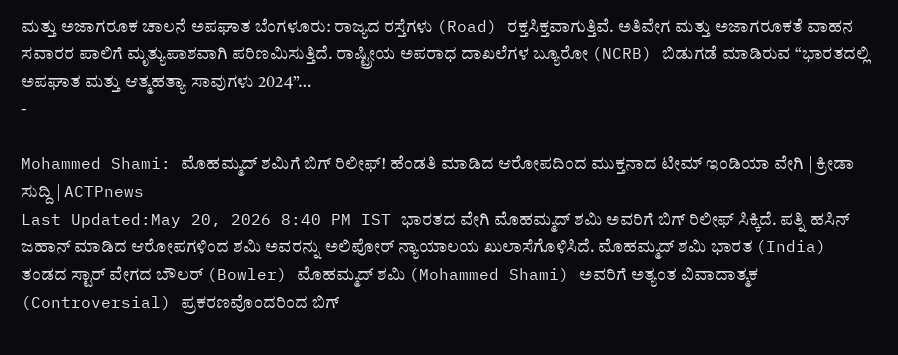ಮತ್ತು ಅಜಾಗರೂಕ ಚಾಲನೆ ಅಪಘಾತ ಬೆಂಗಳೂರು: ರಾಜ್ಯದ ರಸ್ತೆಗಳು (Road) ರಕ್ತಸಿಕ್ತವಾಗುತ್ತಿವೆ. ಅತಿವೇಗ ಮತ್ತು ಅಜಾಗರೂಕತೆ ವಾಹನ ಸವಾರರ ಪಾಲಿಗೆ ಮೃತ್ಯುಪಾಶವಾಗಿ ಪರಿಣಮಿಸುತ್ತಿದೆ. ರಾಷ್ಟ್ರೀಯ ಅಪರಾಧ ದಾಖಲೆಗಳ ಬ್ಯೂರೋ (NCRB) ಬಿಡುಗಡೆ ಮಾಡಿರುವ “ಭಾರತದಲ್ಲಿ ಅಪಘಾತ ಮತ್ತು ಆತ್ಮಹತ್ಯಾ ಸಾವುಗಳು 2024”…
-

Mohammed Shami: ಮೊಹಮ್ಮದ್ ಶಮಿಗೆ ಬಿಗ್ ರಿಲೀಫ್! ಹೆಂಡತಿ ಮಾಡಿದ ಆರೋಪದಿಂದ ಮುಕ್ತನಾದ ಟೀಮ್ ಇಂಡಿಯಾ ವೇಗಿ | ಕ್ರೀಡಾ ಸುದ್ದಿ | ACTPnews
Last Updated:May 20, 2026 8:40 PM IST ಭಾರತದ ವೇಗಿ ಮೊಹಮ್ಮದ್ ಶಮಿ ಅವರಿಗೆ ಬಿಗ್ ರಿಲೀಫ್ ಸಿಕ್ಕಿದೆ. ಪತ್ನಿ ಹಸಿನ್ ಜಹಾನ್ ಮಾಡಿದ ಆರೋಪಗಳಿಂದ ಶಮಿ ಅವರನ್ನು ಅಲಿಪೋರ್ ನ್ಯಾಯಾಲಯ ಖುಲಾಸೆಗೊಳಿಸಿದೆ. ಮೊಹಮ್ಮದ್ ಶಮಿ ಭಾರತ (India) ತಂಡದ ಸ್ಟಾರ್ ವೇಗದ ಬೌಲರ್ (Bowler) ಮೊಹಮ್ಮದ್ ಶಮಿ (Mohammed Shami) ಅವರಿಗೆ ಅತ್ಯಂತ ವಿವಾದಾತ್ಮಕ (Controversial) ಪ್ರಕರಣವೊಂದರಿಂದ ಬಿಗ್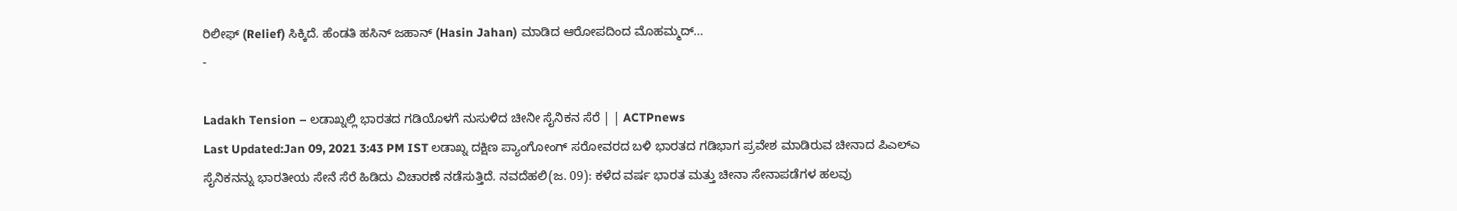ರಿಲೀಫ್ (Relief) ಸಿಕ್ಕಿದೆ. ಹೆಂಡತಿ ಹಸಿನ್ ಜಹಾನ್ (Hasin Jahan) ಮಾಡಿದ ಆರೋಪದಿಂದ ಮೊಹಮ್ಮದ್…
-

Ladakh Tension – ಲಡಾಖ್ನಲ್ಲಿ ಭಾರತದ ಗಡಿಯೊಳಗೆ ನುಸುಳಿದ ಚೀನೀ ಸೈನಿಕನ ಸೆರೆ | | ACTPnews
Last Updated:Jan 09, 2021 3:43 PM IST ಲಡಾಖ್ನ ದಕ್ಷಿಣ ಪ್ಯಾಂಗೋಂಗ್ ಸರೋವರದ ಬಳಿ ಭಾರತದ ಗಡಿಭಾಗ ಪ್ರವೇಶ ಮಾಡಿರುವ ಚೀನಾದ ಪಿಎಲ್ಎ ಸೈನಿಕನನ್ನು ಭಾರತೀಯ ಸೇನೆ ಸೆರೆ ಹಿಡಿದು ವಿಚಾರಣೆ ನಡೆಸುತ್ತಿದೆ. ನವದೆಹಲಿ(ಜ. 09): ಕಳೆದ ವರ್ಷ ಭಾರತ ಮತ್ತು ಚೀನಾ ಸೇನಾಪಡೆಗಳ ಹಲವು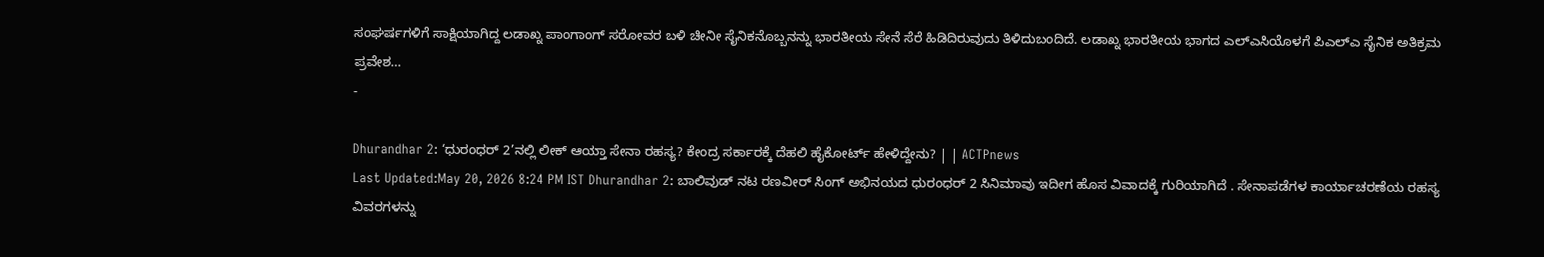ಸಂಘರ್ಷಗಳಿಗೆ ಸಾಕ್ಷಿಯಾಗಿದ್ದ ಲಡಾಖ್ನ ಪಾಂಗಾಂಗ್ ಸರೋವರ ಬಳಿ ಚೀನೀ ಸೈನಿಕನೊಬ್ಬನನ್ನು ಭಾರತೀಯ ಸೇನೆ ಸೆರೆ ಹಿಡಿದಿರುವುದು ತಿಳಿದುಬಂದಿದೆ. ಲಡಾಖ್ನ ಭಾರತೀಯ ಭಾಗದ ಎಲ್ಎಸಿಯೊಳಗೆ ಪಿಎಲ್ಎ ಸೈನಿಕ ಅತಿಕ್ರಮ ಪ್ರವೇಶ…
-

Dhurandhar 2: ‘ಧುರಂಧರ್ 2’ನಲ್ಲಿ ಲೀಕ್ ಆಯ್ತಾ ಸೇನಾ ರಹಸ್ಯ? ಕೇಂದ್ರ ಸರ್ಕಾರಕ್ಕೆ ದೆಹಲಿ ಹೈಕೋರ್ಟ್ ಹೇಳಿದ್ದೇನು? | | ACTPnews
Last Updated:May 20, 2026 8:24 PM IST Dhurandhar 2: ಬಾಲಿವುಡ್ ನಟ ರಣವೀರ್ ಸಿಂಗ್ ಅಭಿನಯದ ಧುರಂಧರ್ 2 ಸಿನಿಮಾವು ಇದೀಗ ಹೊಸ ವಿವಾದಕ್ಕೆ ಗುರಿಯಾಗಿದೆ . ಸೇನಾಪಡೆಗಳ ಕಾರ್ಯಾಚರಣೆಯ ರಹಸ್ಯ ವಿವರಗಳನ್ನು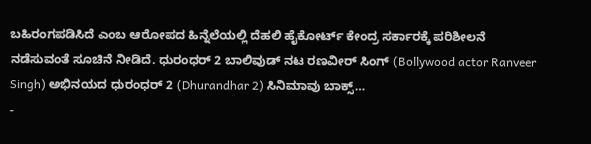ಬಹಿರಂಗಪಡಿಸಿದೆ ಎಂಬ ಆರೋಪದ ಹಿನ್ನೆಲೆಯಲ್ಲಿ ದೆಹಲಿ ಹೈಕೋರ್ಟ್ ಕೇಂದ್ರ ಸರ್ಕಾರಕ್ಕೆ ಪರಿಶೀಲನೆ ನಡೆಸುವಂತೆ ಸೂಚಿನೆ ನೀಡಿದೆ. ಧುರಂಧರ್ 2 ಬಾಲಿವುಡ್ ನಟ ರಣವೀರ್ ಸಿಂಗ್ (Bollywood actor Ranveer Singh) ಅಭಿನಯದ ಧುರಂಧರ್ 2 (Dhurandhar 2) ಸಿನಿಮಾವು ಬಾಕ್ಸ್…
-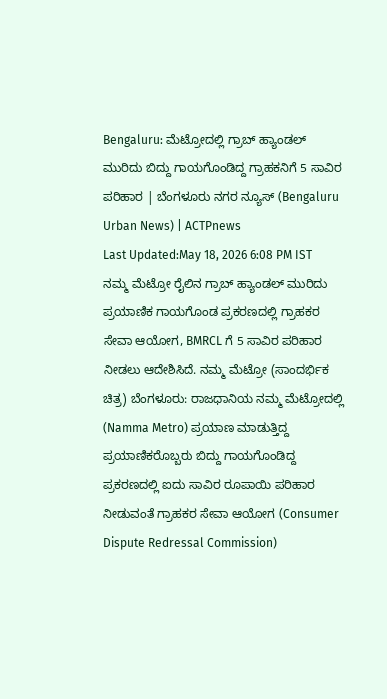Bengaluru: ಮೆಟ್ರೋದಲ್ಲಿ ಗ್ರಾಬ್ ಹ್ಯಾಂಡಲ್ ಮುರಿದು ಬಿದ್ದು ಗಾಯಗೊಂಡಿದ್ದ ಗ್ರಾಹಕನಿಗೆ 5 ಸಾವಿರ ಪರಿಹಾರ | ಬೆಂಗಳೂರು ನಗರ ನ್ಯೂಸ್ (Bengaluru Urban News) | ACTPnews
Last Updated:May 18, 2026 6:08 PM IST ನಮ್ಮ ಮೆಟ್ರೋ ರೈಲಿನ ಗ್ರಾಬ್ ಹ್ಯಾಂಡಲ್ ಮುರಿದು ಪ್ರಯಾಣಿಕ ಗಾಯಗೊಂಡ ಪ್ರಕರಣದಲ್ಲಿ ಗ್ರಾಹಕರ ಸೇವಾ ಆಯೋಗ, BMRCL ಗೆ 5 ಸಾವಿರ ಪರಿಹಾರ ನೀಡಲು ಆದೇಶಿಸಿದೆ. ನಮ್ಮ ಮೆಟ್ರೋ (ಸಾಂದರ್ಭಿಕ ಚಿತ್ರ) ಬೆಂಗಳೂರು: ರಾಜಧಾನಿಯ ನಮ್ಮ ಮೆಟ್ರೋದಲ್ಲಿ (Namma Metro) ಪ್ರಯಾಣ ಮಾಡುತ್ತಿದ್ದ ಪ್ರಯಾಣಿಕರೊಬ್ಬರು ಬಿದ್ದು ಗಾಯಗೊಂಡಿದ್ದ ಪ್ರಕರಣದಲ್ಲಿ ಐದು ಸಾವಿರ ರೂಪಾಯಿ ಪರಿಹಾರ ನೀಡುವಂತೆ ಗ್ರಾಹಕರ ಸೇವಾ ಆಯೋಗ (Consumer Dispute Redressal Commission)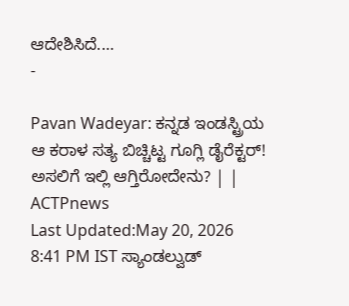ಆದೇಶಿಸಿದೆ.…
-

Pavan Wadeyar: ಕನ್ನಡ ಇಂಡಸ್ಟ್ರಿಯ ಆ ಕರಾಳ ಸತ್ಯ ಬಿಚ್ಚಿಟ್ಟ ಗೂಗ್ಲಿ ಡೈರೆಕ್ಟರ್! ಅಸಲಿಗೆ ಇಲ್ಲಿ ಆಗ್ತಿರೋದೇನು? | | ACTPnews
Last Updated:May 20, 2026 8:41 PM IST ಸ್ಯಾಂಡಲ್ವುಡ್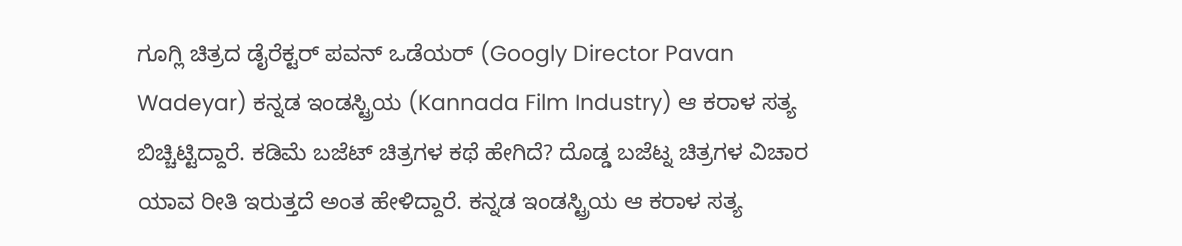ಗೂಗ್ಲಿ ಚಿತ್ರದ ಡೈರೆಕ್ಟರ್ ಪವನ್ ಒಡೆಯರ್ (Googly Director Pavan Wadeyar) ಕನ್ನಡ ಇಂಡಸ್ಟ್ರಿಯ (Kannada Film Industry) ಆ ಕರಾಳ ಸತ್ಯ ಬಿಚ್ಚಿಟ್ಟಿದ್ದಾರೆ. ಕಡಿಮೆ ಬಜೆಟ್ ಚಿತ್ರಗಳ ಕಥೆ ಹೇಗಿದೆ? ದೊಡ್ಡ ಬಜೆಟ್ನ ಚಿತ್ರಗಳ ವಿಚಾರ ಯಾವ ರೀತಿ ಇರುತ್ತದೆ ಅಂತ ಹೇಳಿದ್ದಾರೆ. ಕನ್ನಡ ಇಂಡಸ್ಟ್ರಿಯ ಆ ಕರಾಳ ಸತ್ಯ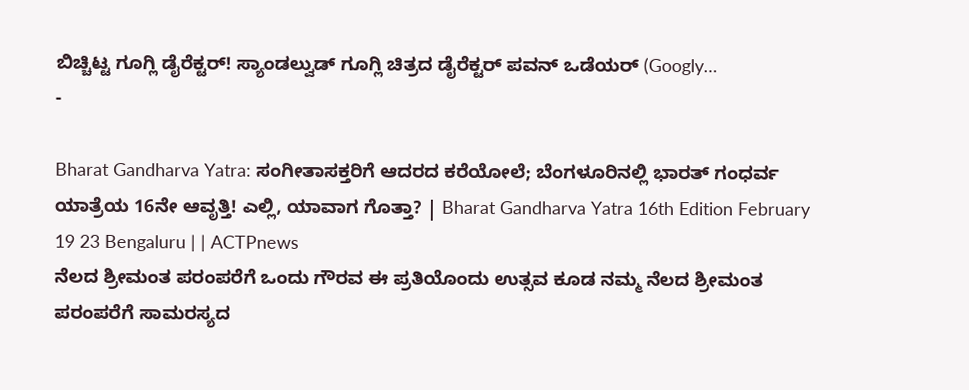ಬಿಚ್ಚಿಟ್ಟ ಗೂಗ್ಲಿ ಡೈರೆಕ್ಟರ್! ಸ್ಯಾಂಡಲ್ವುಡ್ ಗೂಗ್ಲಿ ಚಿತ್ರದ ಡೈರೆಕ್ಟರ್ ಪವನ್ ಒಡೆಯರ್ (Googly…
-

Bharat Gandharva Yatra: ಸಂಗೀತಾಸಕ್ತರಿಗೆ ಆದರದ ಕರೆಯೋಲೆ; ಬೆಂಗಳೂರಿನಲ್ಲಿ ಭಾರತ್ ಗಂಧರ್ವ ಯಾತ್ರೆಯ 16ನೇ ಆವೃತ್ತಿ! ಎಲ್ಲಿ, ಯಾವಾಗ ಗೊತ್ತಾ? | Bharat Gandharva Yatra 16th Edition February 19 23 Bengaluru | | ACTPnews
ನೆಲದ ಶ್ರೀಮಂತ ಪರಂಪರೆಗೆ ಒಂದು ಗೌರವ ಈ ಪ್ರತಿಯೊಂದು ಉತ್ಸವ ಕೂಡ ನಮ್ಮ ನೆಲದ ಶ್ರೀಮಂತ ಪರಂಪರೆಗೆ ಸಾಮರಸ್ಯದ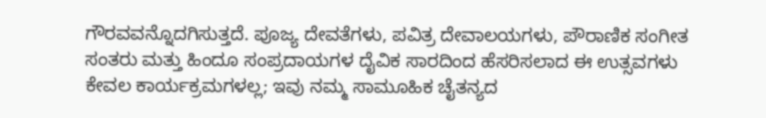ಗೌರವವನ್ನೊದಗಿಸುತ್ತದೆ. ಪೂಜ್ಯ ದೇವತೆಗಳು, ಪವಿತ್ರ ದೇವಾಲಯಗಳು, ಪೌರಾಣಿಕ ಸಂಗೀತ ಸಂತರು ಮತ್ತು ಹಿಂದೂ ಸಂಪ್ರದಾಯಗಳ ದೈವಿಕ ಸಾರದಿಂದ ಹೆಸರಿಸಲಾದ ಈ ಉತ್ಸವಗಳು ಕೇವಲ ಕಾರ್ಯಕ್ರಮಗಳಲ್ಲ; ಇವು ನಮ್ಮ ಸಾಮೂಹಿಕ ಚೈತನ್ಯದ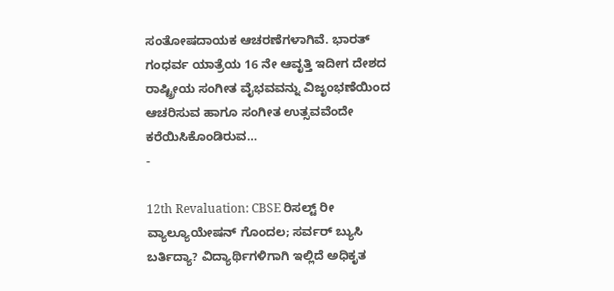ಸಂತೋಷದಾಯಕ ಆಚರಣೆಗಳಾಗಿವೆ. ಭಾರತ್ ಗಂಧರ್ವ ಯಾತ್ರೆಯ 16 ನೇ ಆವೃತ್ತಿ ಇದೀಗ ದೇಶದ ರಾಷ್ಟ್ರೀಯ ಸಂಗೀತ ವೈಭವವನ್ನು ವಿಜೃಂಭಣೆಯಿಂದ ಆಚರಿಸುವ ಹಾಗೂ ಸಂಗೀತ ಉತ್ಸವವೆಂದೇ ಕರೆಯಿಸಿಕೊಂಡಿರುವ…
-

12th Revaluation: CBSE ರಿಸಲ್ಟ್ ರೀ ವ್ಯಾಲ್ಯೂಯೇಷನ್ ಗೊಂದಲ; ಸರ್ವರ್ ಬ್ಯುಸಿ ಬರ್ತಿದ್ಯಾ? ವಿದ್ಯಾರ್ಥಿಗಳಿಗಾಗಿ ಇಲ್ಲಿದೆ ಅಧಿಕೃತ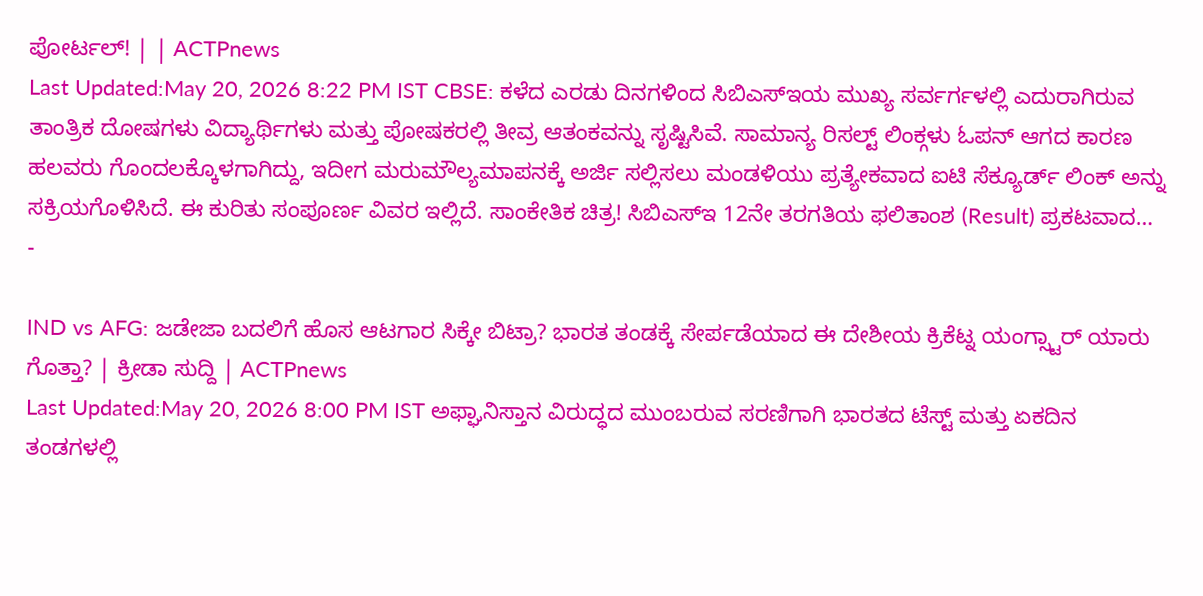ಪೋರ್ಟಲ್! | | ACTPnews
Last Updated:May 20, 2026 8:22 PM IST CBSE: ಕಳೆದ ಎರಡು ದಿನಗಳಿಂದ ಸಿಬಿಎಸ್ಇಯ ಮುಖ್ಯ ಸರ್ವರ್ಗಳಲ್ಲಿ ಎದುರಾಗಿರುವ ತಾಂತ್ರಿಕ ದೋಷಗಳು ವಿದ್ಯಾರ್ಥಿಗಳು ಮತ್ತು ಪೋಷಕರಲ್ಲಿ ತೀವ್ರ ಆತಂಕವನ್ನು ಸೃಷ್ಟಿಸಿವೆ. ಸಾಮಾನ್ಯ ರಿಸಲ್ಟ್ ಲಿಂಕ್ಗಳು ಓಪನ್ ಆಗದ ಕಾರಣ ಹಲವರು ಗೊಂದಲಕ್ಕೊಳಗಾಗಿದ್ದು, ಇದೀಗ ಮರುಮೌಲ್ಯಮಾಪನಕ್ಕೆ ಅರ್ಜಿ ಸಲ್ಲಿಸಲು ಮಂಡಳಿಯು ಪ್ರತ್ಯೇಕವಾದ ಐಟಿ ಸೆಕ್ಯೂರ್ಡ್ ಲಿಂಕ್ ಅನ್ನು ಸಕ್ರಿಯಗೊಳಿಸಿದೆ. ಈ ಕುರಿತು ಸಂಪೂರ್ಣ ವಿವರ ಇಲ್ಲಿದೆ. ಸಾಂಕೇತಿಕ ಚಿತ್ರ! ಸಿಬಿಎಸ್ಇ 12ನೇ ತರಗತಿಯ ಫಲಿತಾಂಶ (Result) ಪ್ರಕಟವಾದ…
-

IND vs AFG: ಜಡೇಜಾ ಬದಲಿಗೆ ಹೊಸ ಆಟಗಾರ ಸಿಕ್ಕೇ ಬಿಟ್ರಾ? ಭಾರತ ತಂಡಕ್ಕೆ ಸೇರ್ಪಡೆಯಾದ ಈ ದೇಶೀಯ ಕ್ರಿಕೆಟ್ನ ಯಂಗ್ಸ್ಟಾರ್ ಯಾರು ಗೊತ್ತಾ? | ಕ್ರೀಡಾ ಸುದ್ದಿ | ACTPnews
Last Updated:May 20, 2026 8:00 PM IST ಅಫ್ಘಾನಿಸ್ತಾನ ವಿರುದ್ಧದ ಮುಂಬರುವ ಸರಣಿಗಾಗಿ ಭಾರತದ ಟೆಸ್ಟ್ ಮತ್ತು ಏಕದಿನ ತಂಡಗಳಲ್ಲಿ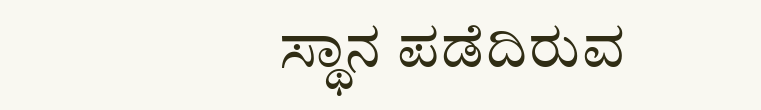ಸ್ಥಾನ ಪಡೆದಿರುವ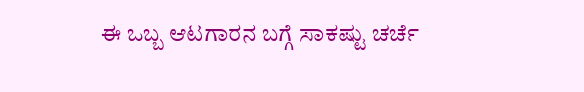ಈ ಒಬ್ಬ ಆಟಗಾರನ ಬಗ್ಗೆ ಸಾಕಷ್ಟು ಚರ್ಚೆ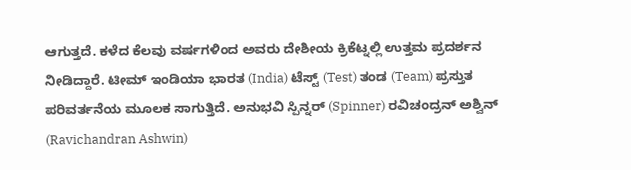ಆಗುತ್ತದೆ. ಕಳೆದ ಕೆಲವು ವರ್ಷಗಳಿಂದ ಅವರು ದೇಶೀಯ ಕ್ರಿಕೆಟ್ನಲ್ಲಿ ಉತ್ತಮ ಪ್ರದರ್ಶನ ನೀಡಿದ್ದಾರೆ. ಟೀಮ್ ಇಂಡಿಯಾ ಭಾರತ (India) ಟೆಸ್ಟ್ (Test) ತಂಡ (Team) ಪ್ರಸ್ತುತ ಪರಿವರ್ತನೆಯ ಮೂಲಕ ಸಾಗುತ್ತಿದೆ. ಅನುಭವಿ ಸ್ಪಿನ್ನರ್ (Spinner) ರವಿಚಂದ್ರನ್ ಅಶ್ವಿನ್ (Ravichandran Ashwin)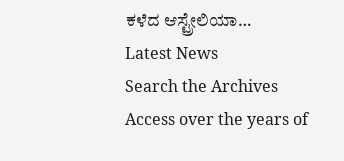ಕಳೆದ ಆಸ್ಟ್ರೇಲಿಯಾ…
Latest News
Search the Archives
Access over the years of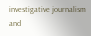investigative journalism and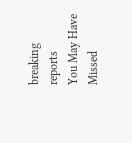breaking reports
You May Have Missed